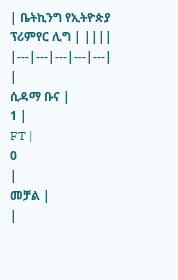| ቤትኪንግ የኢትዮጵያ ፕሪምየር ሊግ | ||||
|---|---|---|---|---|
|
ሲዳማ ቡና |
1 |
FT |
0
|
መቻል |
|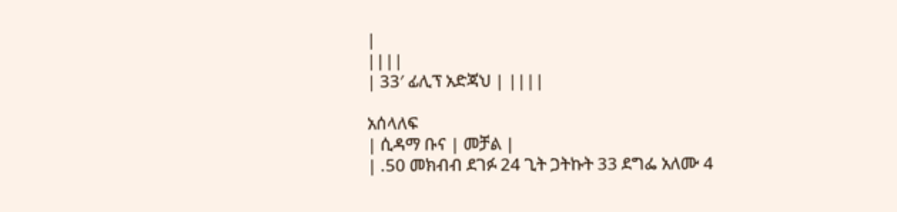|
||||
| 33′ ፊሊፕ አድጃህ | ||||

አሰላለፍ
| ሲዳማ ቡና | መቻል |
| .50 መክብብ ደገፉ 24 ጊት ጋትኩት 33 ደግፌ አለሙ 4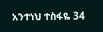አንተነህ ተስፋዬ 34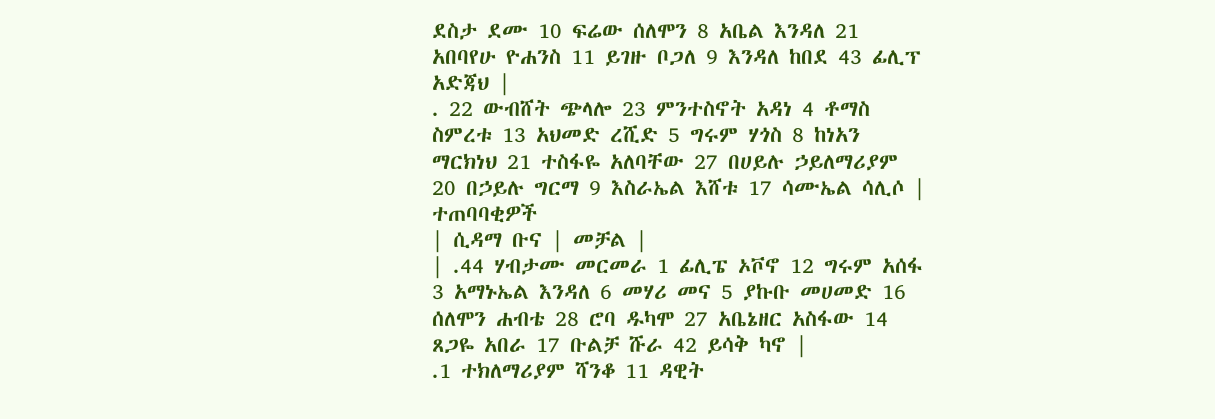ደስታ ደሙ 10 ፍሬው ሰለሞን 8 አቤል እንዳለ 21 አበባየሁ ዮሐንስ 11 ይገዙ ቦጋለ 9 እንዳለ ከበደ 43 ፊሊፕ አድጃህ |
. 22 ውብሸት ጭላሎ 23 ምንተስኖት አዳነ 4 ቶማስ ስምረቱ 13 አህመድ ረሺድ 5 ግሩም ሃጎስ 8 ከነአን ማርክነህ 21 ተስፋዬ አለባቸው 27 በሀይሉ ኃይለማሪያም 20 በኃይሉ ግርማ 9 እስራኤል እሸቱ 17 ሳሙኤል ሳሊሶ |
ተጠባባቂዎች
| ሲዳማ ቡና | መቻል |
| .44 ሃብታሙ መርመራ 1 ፊሊፔ ኦቮኖ 12 ግሩም አሰፋ 3 አማኑኤል እንዳለ 6 መሃሪ መና 5 ያኩቡ መሀመድ 16 ሰለሞን ሐብቴ 28 ሮባ ዱካሞ 27 አቤኔዘር አስፋው 14 ጸጋዬ አበራ 17 ቡልቻ ሹራ 42 ይሳቅ ካኖ |
.1 ተክለማሪያም ሻንቆ 11 ዳዊት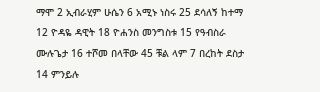ማሞ 2 ኢብራሂም ሁሴን 6 አሚኑ ነስሩ 25 ደሳለኝ ከተማ 12 ዮዳዬ ዳዊት 18 ዮሐንስ መንግስቱ 15 የዓብስራ ሙሉጌታ 16 ተሾመ በላቸው 45 ቹል ላም 7 በረከት ደስታ 14 ምንይሉ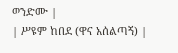ወንድሙ |
| ሥዩም ከበደ (ዋና አሰልጣኝ) |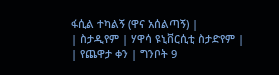ፋሲል ተካልኝ (ዋና አሰልጣኝ) |
| ስታዲየም | ሃዋሳ ዩኒቨርሲቲ ስታድየም |
| የጨዋታ ቀን | ግንቦት 9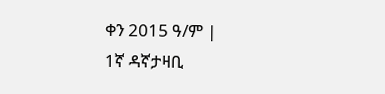ቀን 2015 ዓ/ም |
1ኛ ዳኛታዛቢ